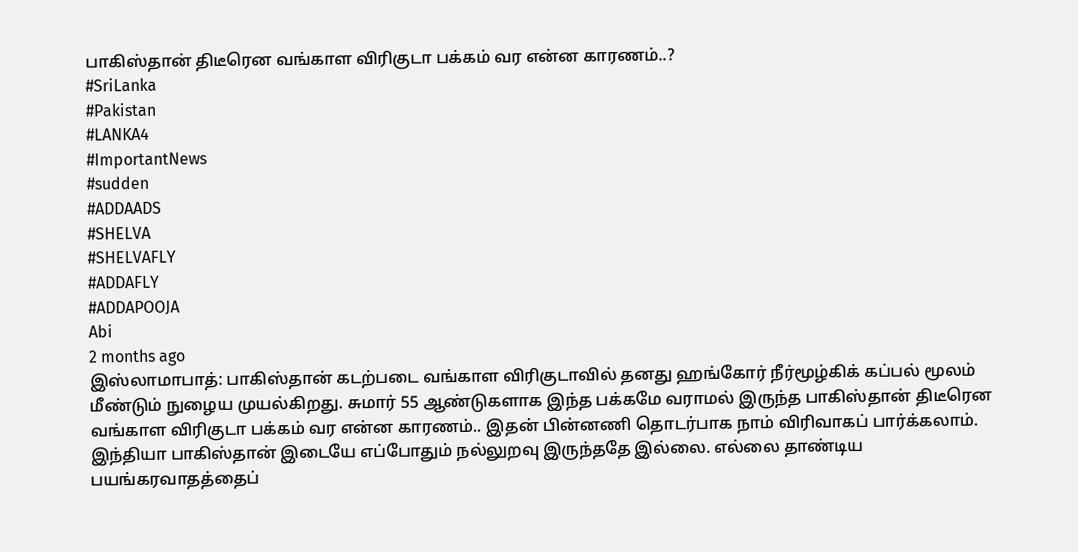பாகிஸ்தான் திடீரென வங்காள விரிகுடா பக்கம் வர என்ன காரணம்..?
#SriLanka
#Pakistan
#LANKA4
#ImportantNews
#sudden
#ADDAADS
#SHELVA
#SHELVAFLY
#ADDAFLY
#ADDAPOOJA
Abi
2 months ago
இஸ்லாமாபாத்: பாகிஸ்தான் கடற்படை வங்காள விரிகுடாவில் தனது ஹங்கோர் நீர்மூழ்கிக் கப்பல் மூலம் மீண்டும் நுழைய முயல்கிறது. சுமார் 55 ஆண்டுகளாக இந்த பக்கமே வராமல் இருந்த பாகிஸ்தான் திடீரென வங்காள விரிகுடா பக்கம் வர என்ன காரணம்.. இதன் பின்னணி தொடர்பாக நாம் விரிவாகப் பார்க்கலாம்.
இந்தியா பாகிஸ்தான் இடையே எப்போதும் நல்லுறவு இருந்ததே இல்லை. எல்லை தாண்டிய பயங்கரவாதத்தைப்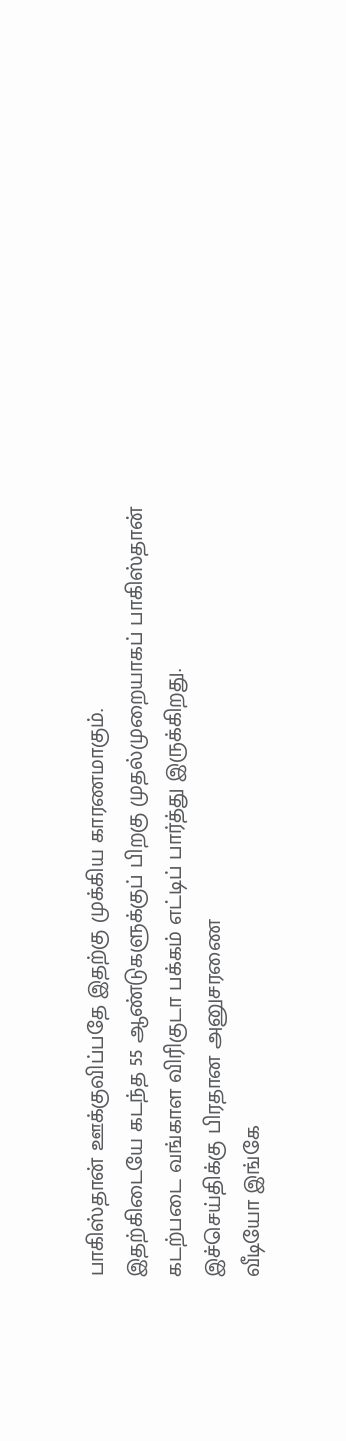பாகிஸ்தான் ஊக்குவிப்பதே இதற்கு முக்கிய காரணமாகும்.
இதற்கிடையே கடந்த 55 ஆண்டுகளுக்குப் பிறகு முதல்முறையாகப் பாகிஸ்தான் கடற்படை வங்காள விரிகுடா பக்கம் எட்டிப் பார்த்து இருக்கிறது.
இச்செய்திக்கு பிரதான அனுசரணை
வீடியோ இங்கே